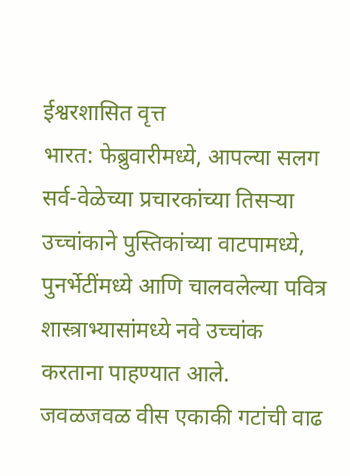ईश्वरशासित वृत्त
भारत: फेब्रुवारीमध्ये, आपल्या सलग सर्व-वेळेच्या प्रचारकांच्या तिसऱ्या उच्चांकाने पुस्तिकांच्या वाटपामध्ये, पुनर्भेटींमध्ये आणि चालवलेल्या पवित्र शास्त्राभ्यासांमध्ये नवे उच्चांक करताना पाहण्यात आले.
जवळजवळ वीस एकाकी गटांची वाढ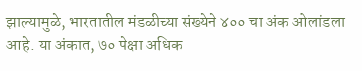झाल्यामुळे, भारतातील मंडळीच्या संख्येने ४०० चा अंक ओलांडला आहे. या अंकात, ७० पेक्षा अधिक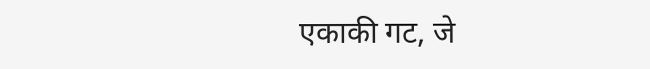एकाकी गट, जे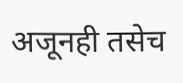अजूनही तसेच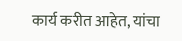कार्य करीत आहेत, यांचा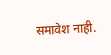समावेश नाही.